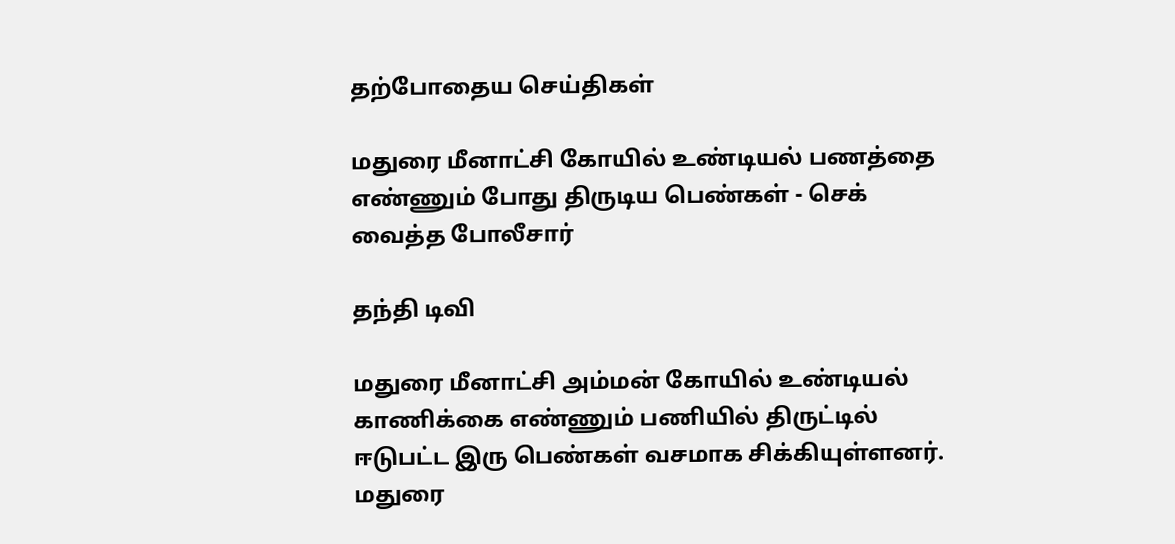தற்போதைய செய்திகள்

மதுரை மீனாட்சி கோயில் உண்டியல் பணத்தை எண்ணும் போது திருடிய பெண்கள் - செக் வைத்த போலீசார்

தந்தி டிவி

மதுரை மீனாட்சி அம்மன் கோயில் உண்டியல் காணிக்கை எண்ணும் பணியில் திருட்டில் ஈடுபட்ட இரு பெண்கள் வசமாக சிக்கியுள்ளனர். மதுரை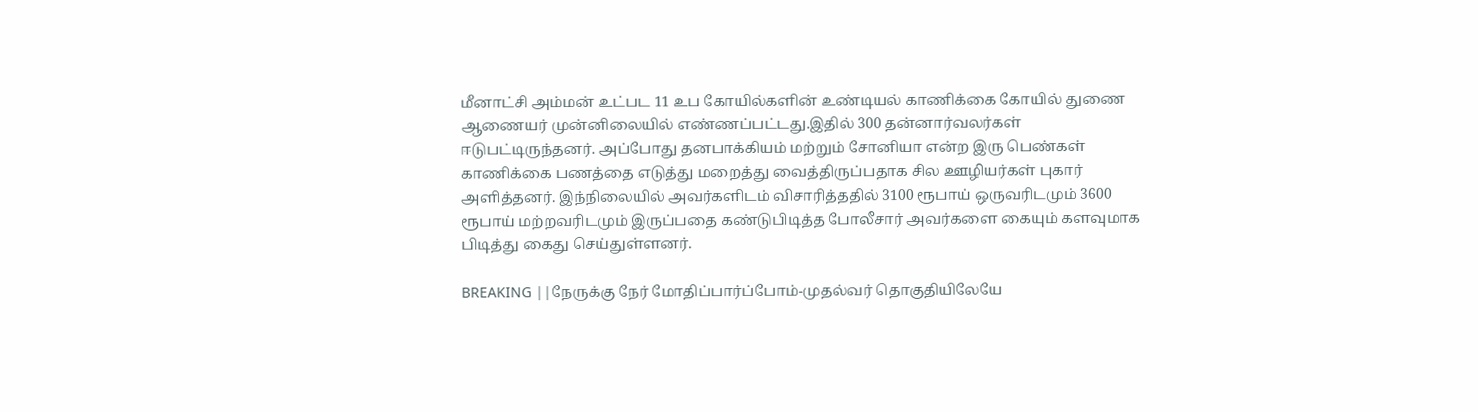மீனாட்சி அம்மன் உட்பட 11 உப கோயில்களின் உண்டியல் காணிக்கை கோயில் துணை ஆணையர் முன்னிலையில் எண்ணப்பட்டது.இதில் 300 தன்னார்வலர்கள் ஈடுபட்டிருந்தனர். அப்போது தனபாக்கியம் மற்றும் சோனியா என்ற இரு பெண்கள் காணிக்கை பணத்தை எடுத்து மறைத்து வைத்திருப்பதாக சில ஊழியர்கள் புகார் அளித்தனர். இந்நிலையில் அவர்களிடம் விசாரித்ததில் 3100 ரூபாய் ஒருவரிடமும் 3600 ரூபாய் மற்றவரிடமும் இருப்பதை கண்டுபிடித்த போலீசார் அவர்களை கையும் களவுமாக பிடித்து கைது செய்துள்ளனர்.

BREAKING ||நேருக்கு நேர் மோதிப்பார்ப்போம்-முதல்வர் தொகுதியிலேயே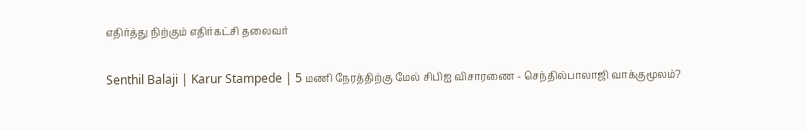எதிர்த்து நிற்கும் எதிர்கட்சி தலைவர்

Senthil Balaji | Karur Stampede | 5 மணி நேரத்திற்கு மேல் சிபிஐ விசாரணை - செந்தில்பாலாஜி வாக்குமூலம்?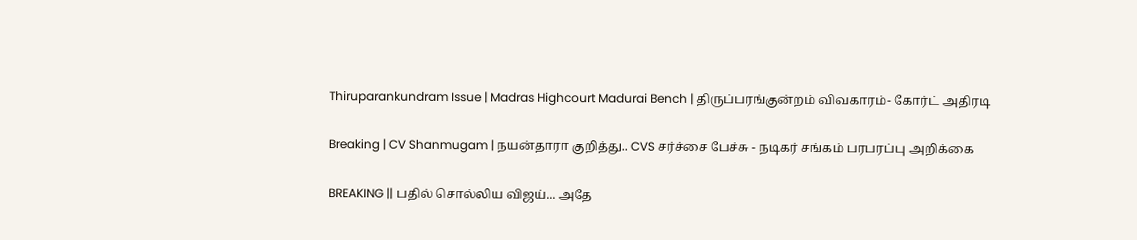Thiruparankundram Issue | Madras Highcourt Madurai Bench | திருப்பரங்குன்றம் விவகாரம்- கோர்ட் அதிரடி

Breaking | CV Shanmugam | நயன்தாரா குறித்து.. CVS சர்ச்சை பேச்சு - நடிகர் சங்கம் பரபரப்பு அறிக்கை

BREAKING || பதில் சொல்லிய விஜய்... அதே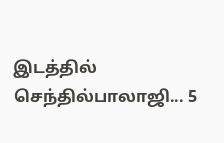இடத்தில் செந்தில்பாலாஜி... 5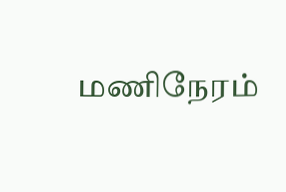மணிநேரம்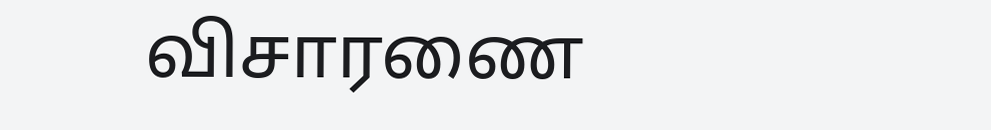விசாரணை